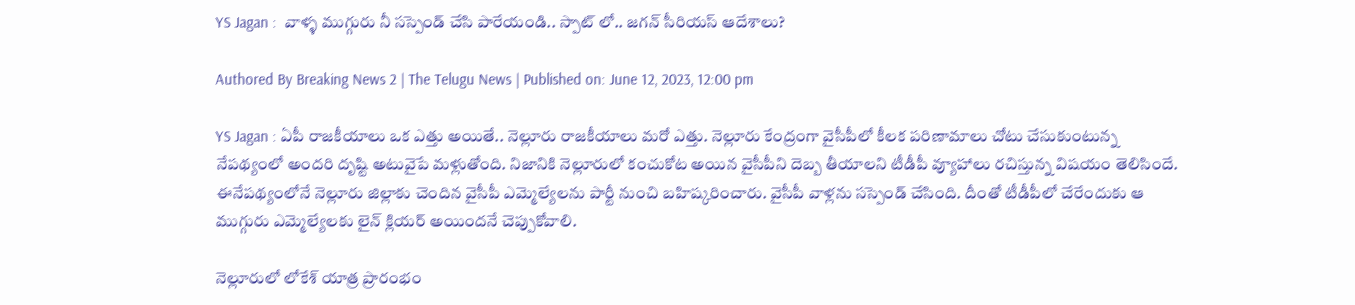YS Jagan :  వాళ్ళ ముగ్గురు నీ సస్పెండ్ చేసి పారేయండి.. స్పాట్ లో.. జగన్ సీరియస్ ఆదేశాలు?

Authored By Breaking News 2 | The Telugu News | Published on: June 12, 2023, 12:00 pm

YS Jagan : ఏపీ రాజకీయాలు ఒక ఎత్తు అయితే.. నెల్లూరు రాజకీయాలు మరో ఎత్తు. నెల్లూరు కేంద్రంగా వైసీపీలో కీలక పరిణామాలు చోటు చేసుకుంటున్న నేపథ్యంలో అందరి దృష్టి అటువైపే మళ్లుతోంది. నిజానికి నెల్లూరులో కంచుకోట అయిన వైసీపీని దెబ్బ తీయాలని టీడీపీ వ్యూహాలు రచిస్తున్న విషయం తెలిసిందే. ఈనేపథ్యంలోనే నెల్లూరు జిల్లాకు చెందిన వైసీపీ ఎమ్మెల్యేలను పార్టీ నుంచి బహిష్కరించారు. వైసీపీ వాళ్లను సస్పెండ్ చేసింది. దీంతో టీడీపీలో చేరేందుకు ఆ ముగ్గురు ఎమ్మెల్యేలకు లైన్ క్లియర్ అయిందనే చెప్పుకోవాలి.

నెల్లూరులో లోకేశ్ యాత్ర ప్రారంభం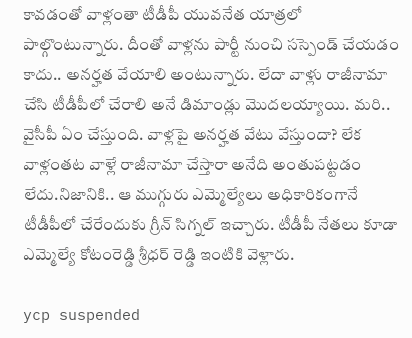కావడంతో వాళ్లంతా టీడీపీ యువనేత యాత్రలో పాల్గొంటున్నారు. దీంతో వాళ్లను పార్టీ నుంచి సస్పెండ్ చేయడం కాదు.. అనర్హత వేయాలి అంటున్నారు. లేదా వాళ్లు రాజీనామా చేసి టీడీపీలో చేరాలి అనే డిమాండ్లు మొదలయ్యాయి. మరి.. వైసీపీ ఏం చేస్తుంది. వాళ్లపై అనర్హత వేటు వేస్తుందా? లేక వాళ్లంతట వాళ్లే రాజీనామా చేస్తారా అనేది అంతుపట్టడం లేదు.నిజానికి.. ఆ ముగ్గురు ఎమ్మెల్యేలు అధికారికంగానే టీడీపీలో చేరేందుకు గ్రీన్ సిగ్నల్ ఇచ్చారు. టీడీపీ నేతలు కూడా ఎమ్మెల్యే కోటంరెడ్డి శ్రీధర్ రెడ్డి ఇంటికి వెళ్లారు.

ycp suspended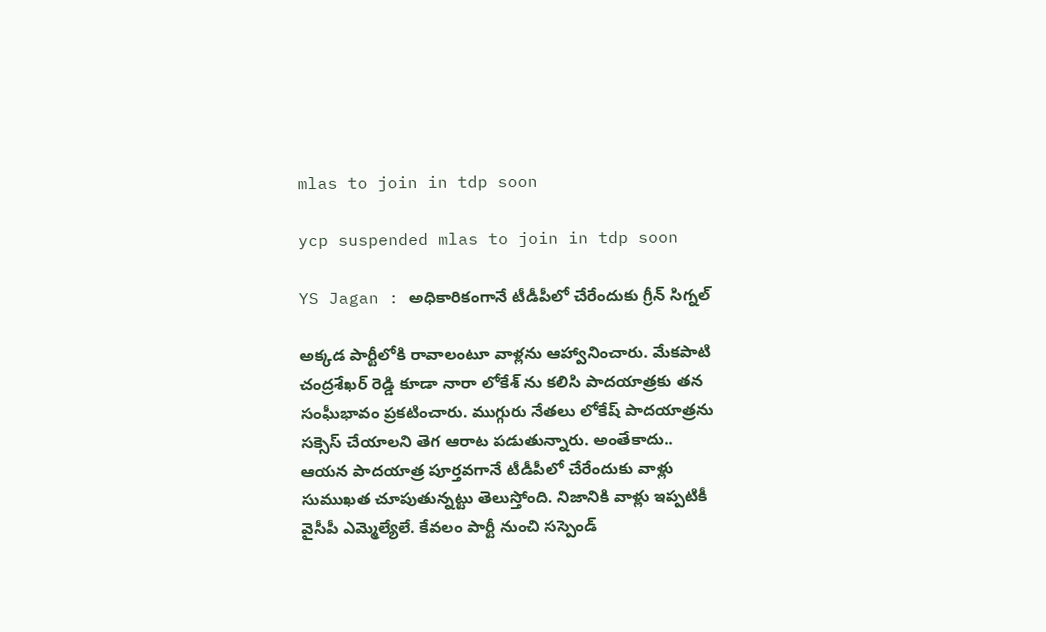mlas to join in tdp soon

ycp suspended mlas to join in tdp soon

YS Jagan : అధికారికంగానే టీడీపీలో చేరేందుకు గ్రీన్ సిగ్నల్

అక్కడ పార్టీలోకి రావాలంటూ వాళ్లను ఆహ్వానించారు. మేకపాటి చంద్రశేఖర్ రెడ్డి కూడా నారా లోకేశ్ ను కలిసి పాదయాత్రకు తన సంఘీభావం ప్రకటించారు. ముగ్గురు నేతలు లోకేష్ పాదయాత్రను సక్సెస్ చేయాలని తెగ ఆరాట పడుతున్నారు. అంతేకాదు.. ఆయన పాదయాత్ర పూర్తవగానే టీడీపీలో చేరేందుకు వాళ్లు సుముఖత చూపుతున్నట్టు తెలుస్తోంది. నిజానికి వాళ్లు ఇప్పటికీ వైసీపీ ఎమ్మెల్యేలే. కేవలం పార్టీ నుంచి సస్పెండ్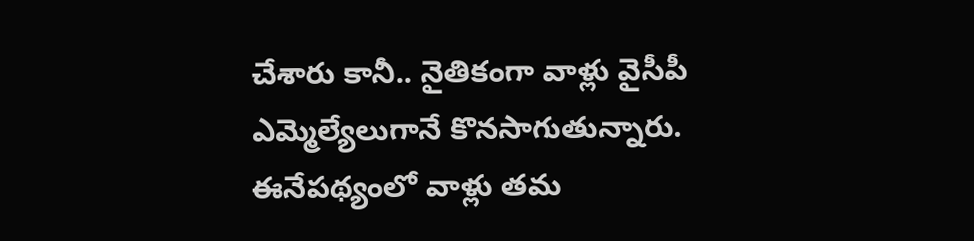చేశారు కానీ.. నైతికంగా వాళ్లు వైసీపీ ఎమ్మెల్యేలుగానే కొనసాగుతున్నారు. ఈనేపథ్యంలో వాళ్లు తమ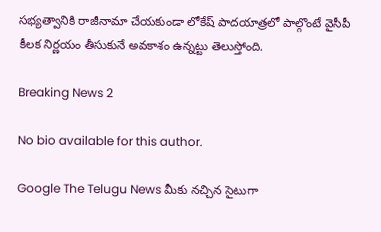సభ్యత్వానికి రాజీనామా చేయకుండా లోకేష్ పాదయాత్రలో పాల్గొంటే వైసీపీ కీలక నిర్ణయం తీసుకునే అవకాశం ఉన్నట్టు తెలుస్తోంది.

Breaking News 2

No bio available for this author.

Google The Telugu News మీకు నచ్చిన సైటుగా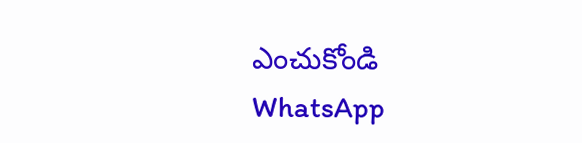ఎంచుకోండి
WhatsApp